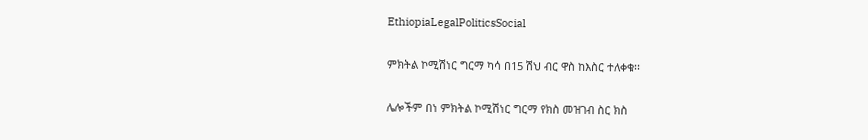EthiopiaLegalPoliticsSocial

ምክትል ኮሚሽነር ግርማ ካሳ በ15 ሽህ ብር ዋስ ከእስር ተለቀቁ፡፡

ሌሎችም በነ ምክትል ኮሚሽነር ግርማ የክስ መዝገብ ስር ክስ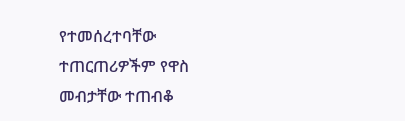የተመሰረተባቸው ተጠርጠሪዎችም የዋስ መብታቸው ተጠብቆ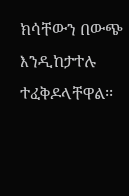ክሳቸውን በውጭ እንዲከታተሉ ተፈቅዶላቸዋል፡፡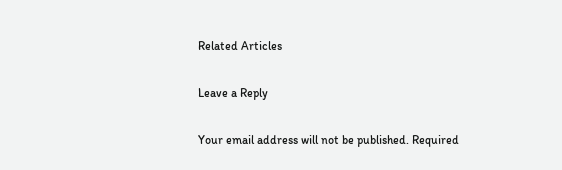Related Articles

Leave a Reply

Your email address will not be published. Required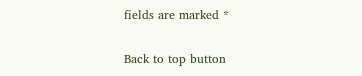fields are marked *

Back to top button